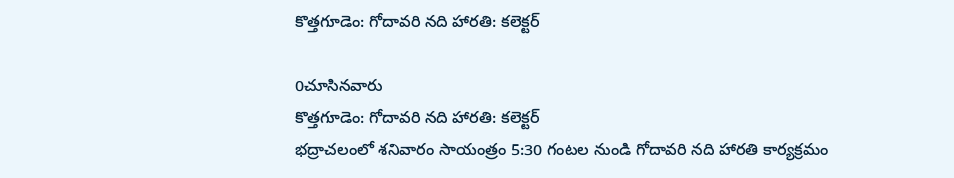కొత్తగూడెం: గోదావరి నది హారతి: కలెక్టర్

0చూసినవారు
కొత్తగూడెం: గోదావరి నది హారతి: కలెక్టర్
భద్రాచలంలో శనివారం సాయంత్రం 5:30 గంటల నుండి గోదావరి నది హారతి కార్యక్రమం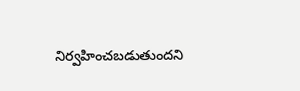నిర్వహించబడుతుందని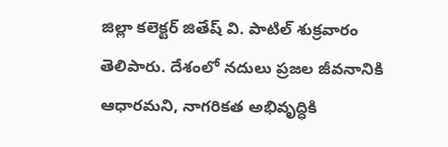జిల్లా కలెక్టర్ జితేష్ వి. పాటిల్ శుక్రవారం తెలిపారు. దేశంలో నదులు ప్రజల జీవనానికి ఆధారమని, నాగరికత అభివృద్ధికి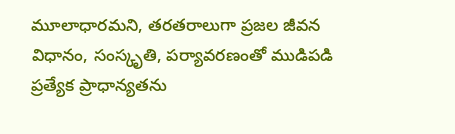మూలాధారమని, తరతరాలుగా ప్రజల జీవన విధానం, సంస్కృతి, పర్యావరణంతో ముడిపడి ప్రత్యేక ప్రాధాన్యతను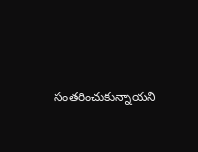సంతరించుకున్నాయని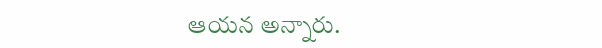ఆయన అన్నారు.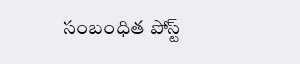సంబంధిత పోస్ట్